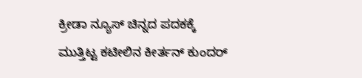ಕ್ರೀಡಾ ನ್ಯೂಸ್ ಚಿನ್ನದ ಪದಕಕ್ಕೆ ಮುತ್ತಿಟ್ಟ ಕಟೀಲಿನ ಕೀರ್ತನ್ ಕುಂದರ್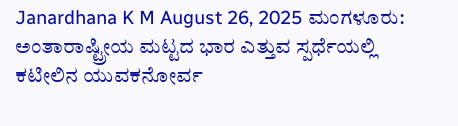Janardhana K M August 26, 2025 ಮಂಗಳೂರು: ಅಂತಾರಾಷ್ಟ್ರೀಯ ಮಟ್ಟದ ಭಾರ ಎತ್ತುವ ಸ್ಪರ್ಧೆಯಲ್ಲಿ ಕಟೀಲಿನ ಯುವಕನೋರ್ವ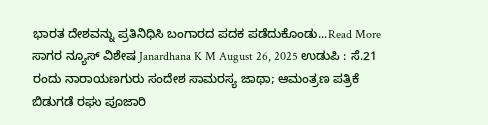ಭಾರತ ದೇಶವನ್ನು ಪ್ರತಿನಿಧಿಸಿ ಬಂಗಾರದ ಪದಕ ಪಡೆದುಕೊಂಡು...Read More
ಸಾಗರ ನ್ಯೂಸ್ ವಿಶೇಷ Janardhana K M August 26, 2025 ಉಡುಪಿ : ಸೆ.21 ರಂದು ನಾರಾಯಣಗುರು ಸಂದೇಶ ಸಾಮರಸ್ಯ ಜಾಥಾ; ಆಮಂತ್ರಣ ಪತ್ರಿಕೆ ಬಿಡುಗಡೆ ರಘು ಪೂಜಾರಿ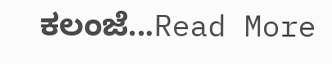ಕಲಂಜೆ...Read More